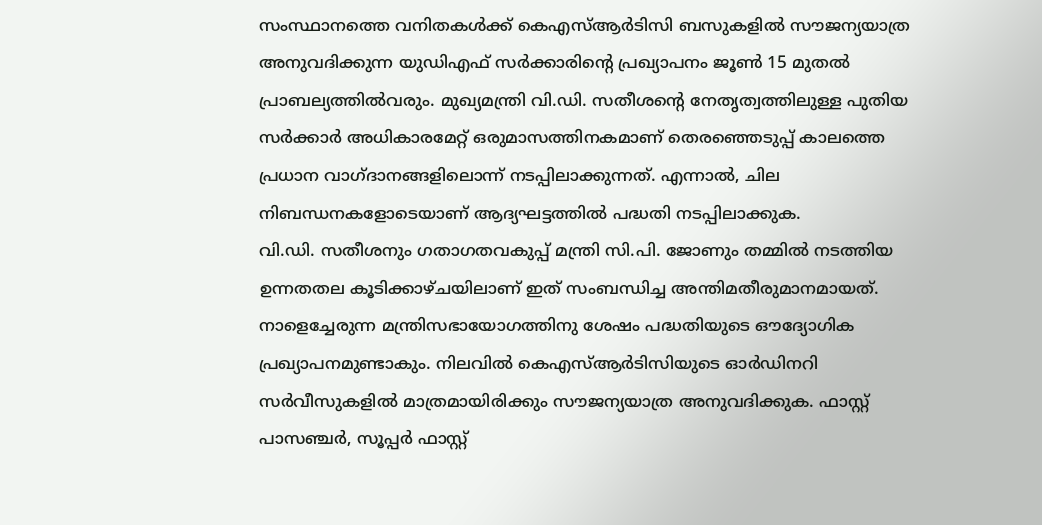സംസ്ഥാനത്തെ വനിതകൾക്ക് കെഎസ്ആർടിസി ബസുകളിൽ സൗജന്യയാത്ര അനുവദിക്കുന്ന യുഡിഎഫ് സർക്കാരിന്റെ പ്രഖ്യാപനം ജൂൺ 15 മുതൽ പ്രാബല്യത്തിൽവരും. മുഖ്യമന്ത്രി വി.ഡി. സതീശന്റെ നേതൃത്വത്തിലുള്ള പുതിയ സർക്കാർ അധികാരമേറ്റ് ഒരുമാസത്തിനകമാണ് തെരഞ്ഞെടുപ്പ് കാലത്തെ പ്രധാന വാഗ്ദാനങ്ങളിലൊന്ന് നടപ്പിലാക്കുന്നത്. എന്നാൽ, ചില നിബന്ധനകളോടെയാണ് ആദ്യഘട്ടത്തിൽ പദ്ധതി നടപ്പിലാക്കുക.
വി.ഡി. സതീശനും ഗതാഗതവകുപ്പ് മന്ത്രി സി.പി. ജോണും തമ്മിൽ നടത്തിയ ഉന്നതതല കൂടിക്കാഴ്ചയിലാണ് ഇത് സംബന്ധിച്ച അന്തിമതീരുമാനമായത്. നാളെച്ചേരുന്ന മന്ത്രിസഭായോഗത്തിനു ശേഷം പദ്ധതിയുടെ ഔദ്യോഗിക പ്രഖ്യാപനമുണ്ടാകും. നിലവിൽ കെഎസ്ആർടിസിയുടെ ഓർഡിനറി സർവീസുകളിൽ മാത്രമായിരിക്കും സൗജന്യയാത്ര അനുവദിക്കുക. ഫാസ്റ്റ് പാസഞ്ചർ, സൂപ്പർ ഫാസ്റ്റ്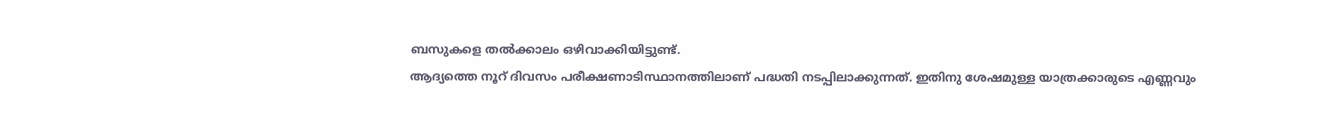ബസുകളെ തൽക്കാലം ഒഴിവാക്കിയിട്ടുണ്ട്.
ആദ്യത്തെ നൂറ് ദിവസം പരീക്ഷണാടിസ്ഥാനത്തിലാണ് പദ്ധതി നടപ്പിലാക്കുന്നത്. ഇതിനു ശേഷമുള്ള യാത്രക്കാരുടെ എണ്ണവും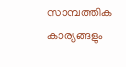സാമ്പത്തിക കാര്യങ്ങളും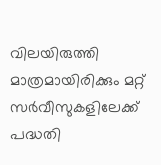വിലയിരുത്തി മാത്രമായിരിക്കും മറ്റ് സർവീസുകളിലേക്ക് പദ്ധതി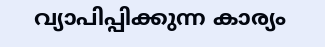വ്യാപിപ്പിക്കുന്ന കാര്യം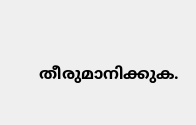തീരുമാനിക്കുക.